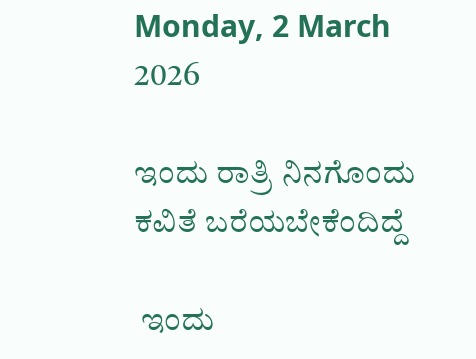Monday, 2 March 2026

ಇಂದು ರಾತ್ರಿ ನಿನಗೊಂದು ಕವಿತೆ ಬರೆಯಬೇಕೆಂದಿದ್ದೆ

 ಇಂದು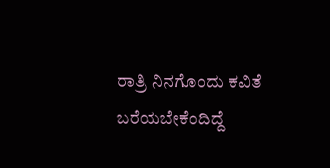ರಾತ್ರಿ ನಿನಗೊಂದು ಕವಿತೆ ಬರೆಯಬೇಕೆಂದಿದ್ದೆ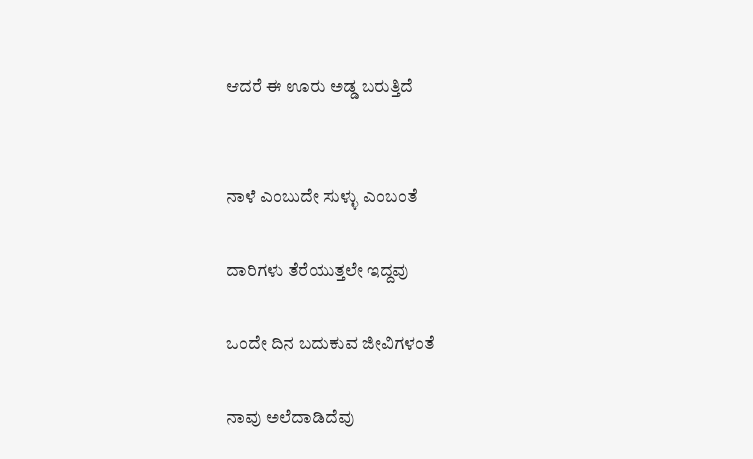ಆದರೆ ಈ ಊರು ಅಡ್ಡ ಬರುತ್ತಿದೆ


ನಾಳೆ ಎಂಬುದೇ ಸುಳ್ಳು ಎಂಬಂತೆ

ದಾರಿಗಳು ತೆರೆಯುತ್ತಲೇ ಇದ್ದವು

ಒಂದೇ ದಿನ ಬದುಕುವ ಜೀವಿಗಳಂತೆ

ನಾವು ಅಲೆದಾಡಿದೆವು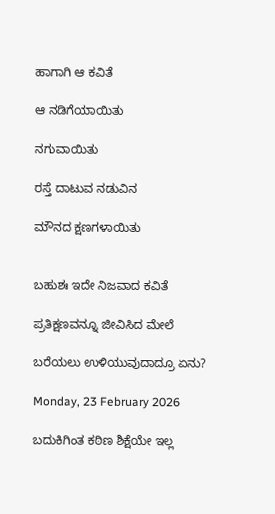ಹಾಗಾಗಿ ಆ ಕವಿತೆ

ಆ ನಡಿಗೆಯಾಯಿತು

ನಗುವಾಯಿತು

ರಸ್ತೆ ದಾಟುವ ನಡುವಿನ

ಮೌನದ ಕ್ಷಣಗಳಾಯಿತು


ಬಹುಶಃ ಇದೇ ನಿಜವಾದ ಕವಿತೆ

ಪ್ರತಿಕ್ಷಣವನ್ನೂ ಜೀವಿಸಿದ ಮೇಲೆ

ಬರೆಯಲು ಉಳಿಯುವುದಾದ್ರೂ ಏನು?

Monday, 23 February 2026

ಬದುಕಿಗಿಂತ ಕಠಿಣ ಶಿಕ್ಷೆಯೇ ಇಲ್ಲ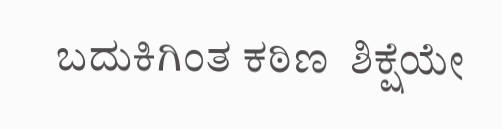ಬದುಕಿಗಿಂತ ಕಠಿಣ  ಶಿಕ್ಷೆಯೇ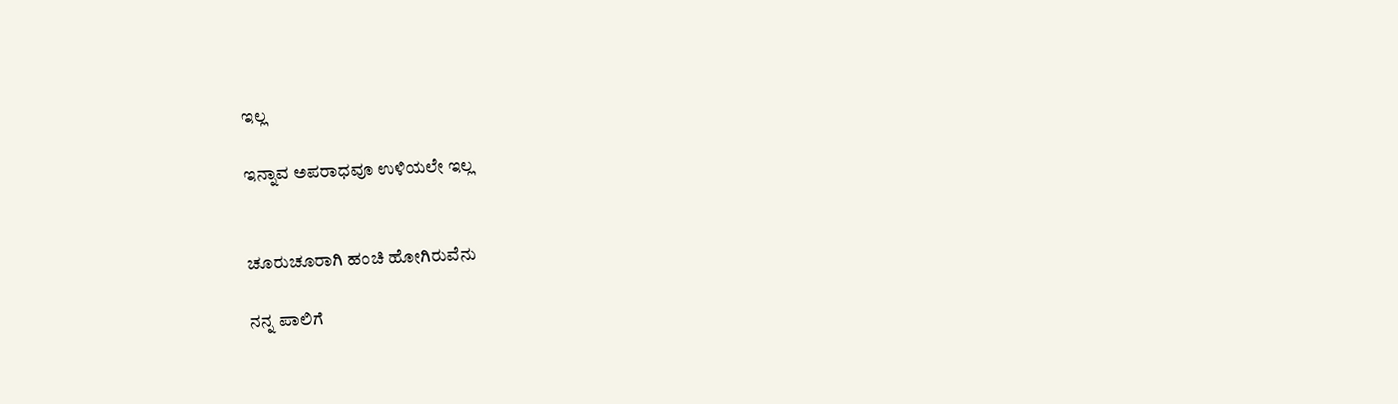ಇಲ್ಲ

ಇನ್ನಾವ ಅಪರಾಧವೂ ಉಳಿಯಲೇ ಇಲ್ಲ


ಚೂರುಚೂರಾಗಿ ಹಂಚಿ ಹೋಗಿರುವೆನು

ನನ್ನ ಪಾಲಿಗೆ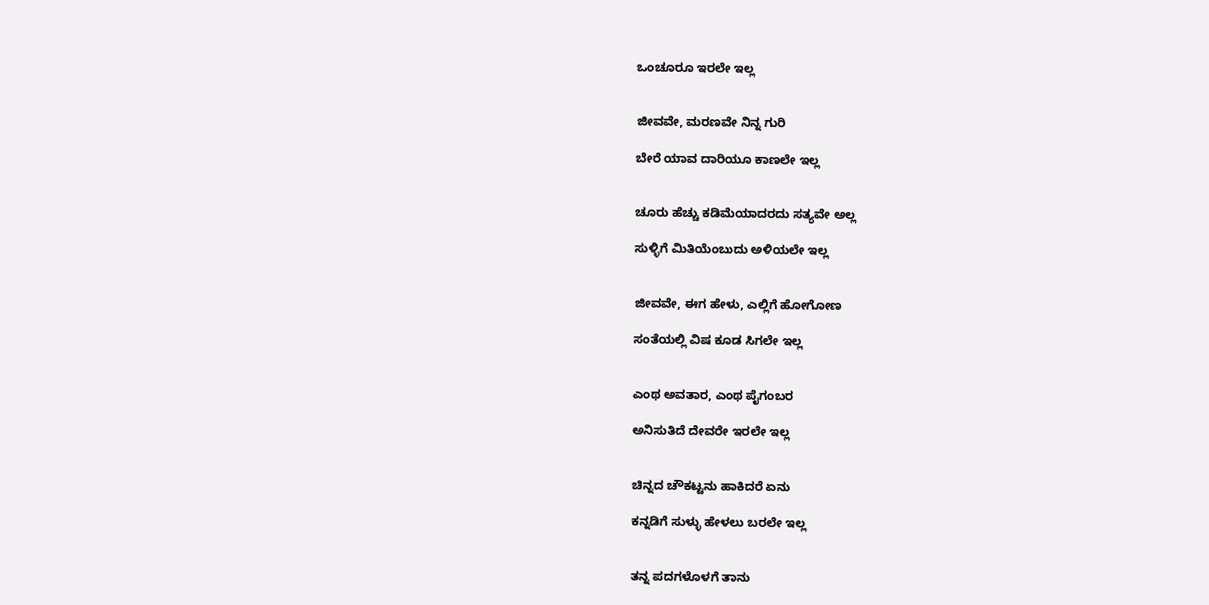ಒಂಚೂರೂ ಇರಲೇ ಇಲ್ಲ


ಜೀವವೇ, ಮರಣವೇ ನಿನ್ನ ಗುರಿ

ಬೇರೆ ಯಾವ ದಾರಿಯೂ ಕಾಣಲೇ ಇಲ್ಲ


ಚೂರು ಹೆಚ್ಚು ಕಡಿಮೆಯಾದರದು ಸತ್ಯವೇ ಅಲ್ಲ

ಸುಳ್ಳಿಗೆ ಮಿತಿಯೆಂಬುದು ಅಳಿಯಲೇ ಇಲ್ಲ


ಜೀವವೇ, ಈಗ ಹೇಳು, ಎಲ್ಲಿಗೆ ಹೋಗೋಣ

ಸಂತೆಯಲ್ಲಿ ವಿಷ ಕೂಡ ಸಿಗಲೇ ಇಲ್ಲ


ಎಂಥ ಅವತಾರ, ಎಂಥ ಪೈಗಂಬರ

ಅನಿಸುತಿದೆ ದೇವರೇ ಇರಲೇ ಇಲ್ಲ


ಚಿನ್ನದ ಚೌಕಟ್ಟನು ಹಾಕಿದರೆ ಏನು

ಕನ್ನಡಿಗೆ ಸುಳ್ಳು ಹೇಳಲು ಬರಲೇ ಇಲ್ಲ


ತನ್ನ ಪದಗಳೊಳಗೆ ತಾನು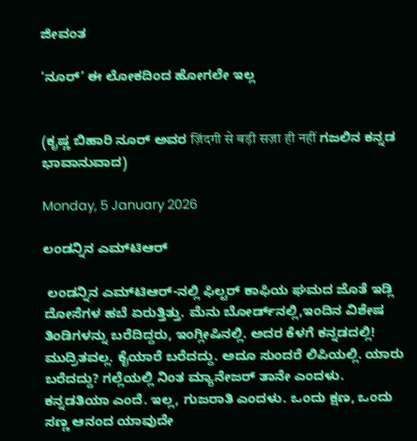ಜೀವಂತ

‘ನೂರ್’ ಈ ಲೋಕದಿಂದ ಹೋಗಲೇ ಇಲ್ಲ


(ಕೃಷ್ಣ ಬಿಹಾರಿ ನೂರ್ ಅವರ ज़िंदगी से बड़ी सज़ा ही नहीं ಗಜಲಿನ ಕನ್ನಡ ಭಾವಾನುವಾದ)

Monday, 5 January 2026

ಲಂಡನ್ನಿನ ಎಮ್‌ಟಿಆರ್

 ಲಂಡನ್ನಿನ ಎಮ್‌ಟಿಆರ್-ನಲ್ಲಿ ಫಿಲ್ಟರ್ ಕಾಫಿಯ ಘಮದ ಜೊತೆ ಇಡ್ಲಿ ದೋಸೆಗಳ ಹಬೆ ಏರುತ್ತಿತ್ತು. ಮೆನು ಬೋರ್ಡ್‌ನಲ್ಲಿ,ಇಂದಿನ ವಿಶೇಷ ತಿಂಡಿಗಳನ್ನು ಬರೆದಿದ್ದರು, ಇಂಗ್ಲೀಷಿನಲ್ಲಿ. ಅದರ ಕೆಳಗೆ ಕನ್ನಡದಲ್ಲಿ! ಮುದ್ರಿತವಲ್ಲ. ಕೈಯಾರೆ ಬರೆದದ್ದು. ಅದೂ ಸುಂದರೆ ಲಿಪಿಯಲ್ಲಿ. ಯಾರು ಬರೆದದ್ದು? ಗಲ್ಲೆಯಲ್ಲಿ ನಿಂತ ಮ್ಯಾನೇಜರ್ ತಾನೇ ಎಂದಳು. ಕನ್ನಡತಿಯಾ ಎಂದೆ. ಇಲ್ಲ, ಗುಜರಾತಿ ಎಂದಳು. ಒಂದು ಕ್ಷಣ, ಒಂದು ಸಣ್ಣ ಆನಂದ ಯಾವುದೇ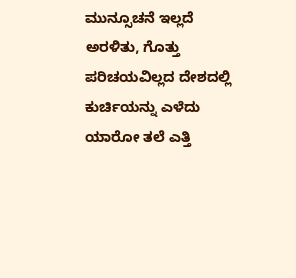ಮುನ್ಸೂಚನೆ ಇಲ್ಲದೆ ಅರಳಿತು, ಗೊತ್ತು ಪರಿಚಯವಿಲ್ಲದ ದೇಶದಲ್ಲಿ ಕುರ್ಚಿಯನ್ನು ಎಳೆದು ಯಾರೋ ತಲೆ ಎತ್ತಿ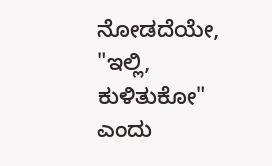ನೋಡದೆಯೇ, "ಇಲ್ಲಿ, ಕುಳಿತುಕೋ" ಎಂದು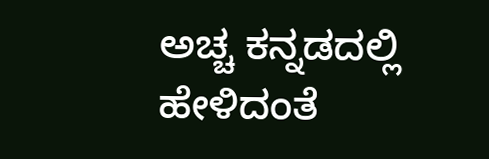ಅಚ್ಚ ಕನ್ನಡದಲ್ಲಿ ಹೇಳಿದಂತೆ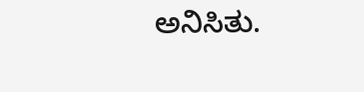ಅನಿಸಿತು.